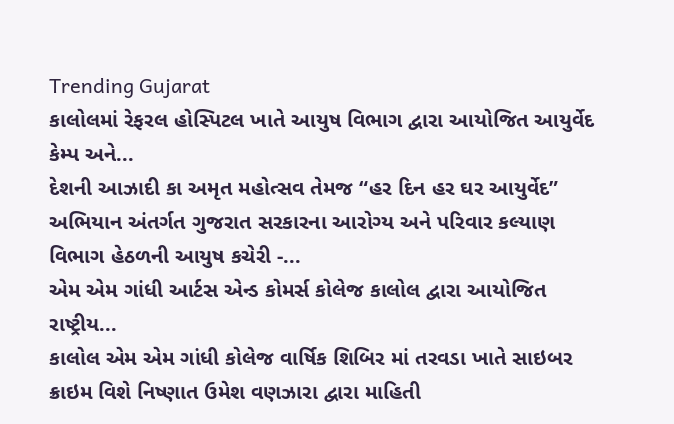Trending Gujarat
કાલોલમાં રેફરલ હોસ્પિટલ ખાતે આયુષ વિભાગ દ્વારા આયોજિત આયુર્વેદ કેમ્પ અને...
દેશની આઝાદી કા અમૃત મહોત્સવ તેમજ “હર દિન હર ઘર આયુર્વેદ” અભિયાન અંતર્ગત ગુજરાત સરકારના આરોગ્ય અને પરિવાર કલ્યાણ વિભાગ હેઠળની આયુષ કચેરી -...
એમ એમ ગાંધી આર્ટસ એન્ડ કોમર્સ કોલેજ કાલોલ દ્વારા આયોજિત રાષ્ટ્રીય...
કાલોલ એમ એમ ગાંધી કોલેજ વાર્ષિક શિબિર માં તરવડા ખાતે સાઇબર ક્રાઇમ વિશે નિષ્ણાત ઉમેશ વણઝારા દ્વારા માહિતી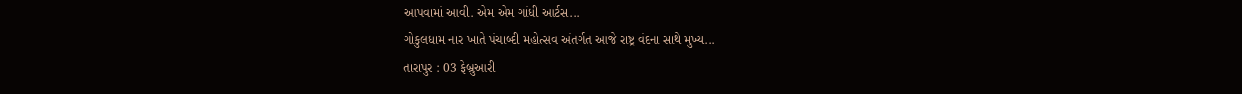આપવામાં આવી. એમ એમ ગાંધી આર્ટસ...
ગોકુલધામ નાર ખાતે પંચાબ્દી મહોત્સવ અંતર્ગત આજે રાષ્ટ્ર વંદના સાથે મુખ્ય...
તારાપુર : 03 ફેબ્રુઆરી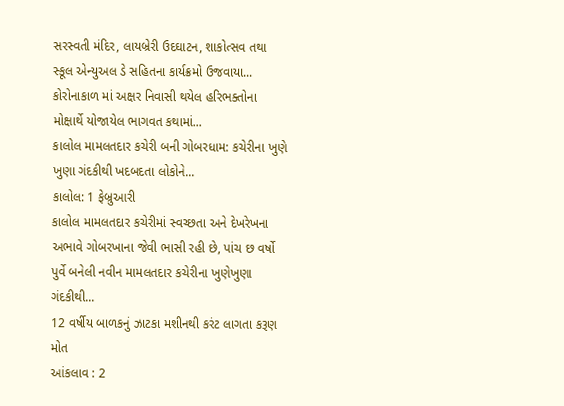સરસ્વતી મંદિર, લાયબ્રેરી ઉદઘાટન, શાકોત્સવ તથા સ્કૂલ એન્યુઅલ ડે સહિતના કાર્યક્રમો ઉજવાયા...
કોરોનાકાળ માં અક્ષર નિવાસી થયેલ હરિભક્તોના મોક્ષાર્થે યોજાયેલ ભાગવત કથામાં...
કાલોલ મામલતદાર કચેરી બની ગોબરધામ: કચેરીના ખુણે ખુણા ગંદકીથી ખદબદતા લોકોને...
કાલોલ: 1 ફેબ્રુઆરી
કાલોલ મામલતદાર કચેરીમાં સ્વચ્છતા અને દેખરેખના અભાવે ગોબરખાના જેવી ભાસી રહી છે, પાંચ છ વર્ષો પુર્વે બનેલી નવીન મામલતદાર કચેરીના ખુણેખુણા ગંદકીથી...
12 વર્ષીય બાળકનું ઝાટકા મશીનથી કરંટ લાગતા કરૂણ મોત
આંકલાવ : 2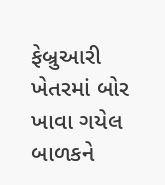ફેબ્રુઆરી
ખેતરમાં બોર ખાવા ગયેલ બાળકને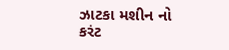ઝાટકા મશીન નો કરંટ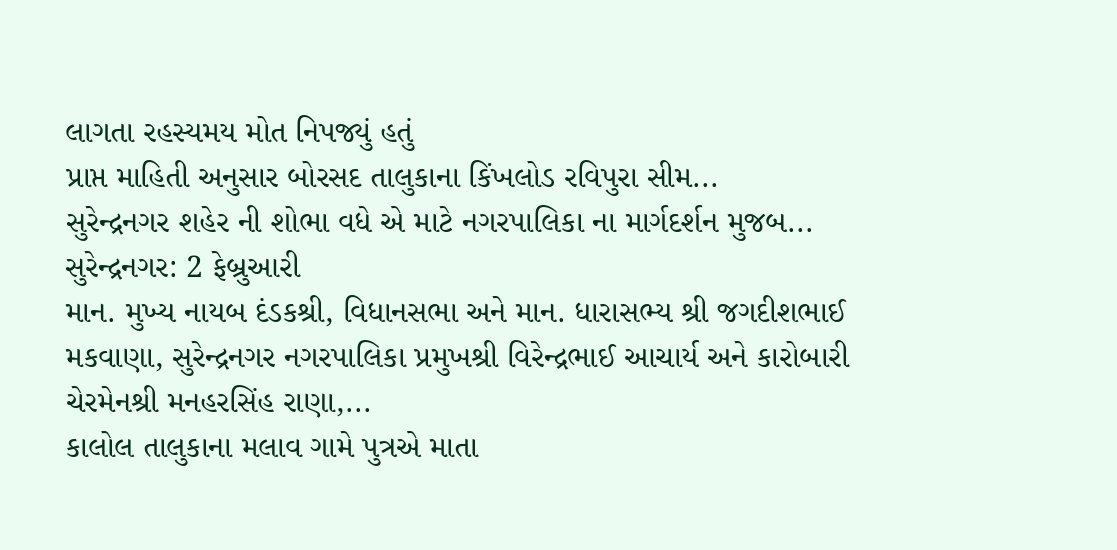લાગતા રહસ્યમય મોત નિપજ્યું હતું
પ્રાપ્ત માહિતી અનુસાર બોરસદ તાલુકાના કિંખલોડ રવિપુરા સીમ...
સુરેન્દ્રનગર શહેર ની શોભા વધે એ માટે નગરપાલિકા ના માર્ગદર્શન મુજબ...
સુરેન્દ્રનગર: 2 ફેબ્રુઆરી
માન. મુખ્ય નાયબ દંડકશ્રી, વિધાનસભા અને માન. ધારાસભ્ય શ્રી જગદીશભાઈ મકવાણા, સુરેન્દ્રનગર નગરપાલિકા પ્રમુખશ્રી વિરેન્દ્રભાઈ આચાર્ય અને કારોબારી ચેરમેનશ્રી મનહરસિંહ રાણા,...
કાલોલ તાલુકાના મલાવ ગામે પુત્રએ માતા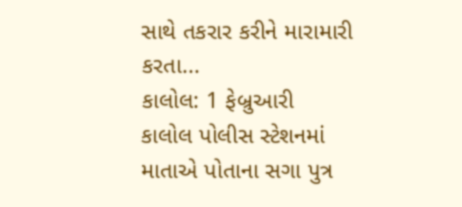સાથે તકરાર કરીને મારામારી કરતા...
કાલોલ: 1 ફેબ્રુઆરી
કાલોલ પોલીસ સ્ટેશનમાં માતાએ પોતાના સગા પુત્ર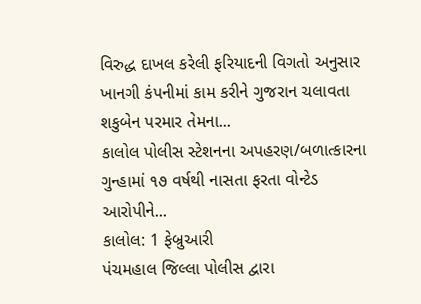વિરુદ્ધ દાખલ કરેલી ફરિયાદની વિગતો અનુસાર ખાનગી કંપનીમાં કામ કરીને ગુજરાન ચલાવતા શકુબેન પરમાર તેમના...
કાલોલ પોલીસ સ્ટેશનના અપહરણ/બળાત્કારના ગુન્હામાં ૧૭ વર્ષથી નાસતા ફરતા વોન્ટેડ આરોપીને...
કાલોલ: 1 ફેબ્રુઆરી
પંચમહાલ જિલ્લા પોલીસ દ્વારા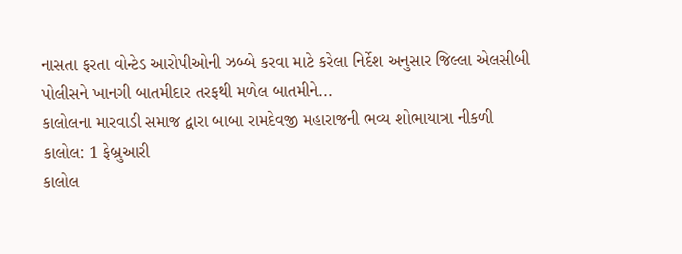નાસતા ફરતા વોન્ટેડ આરોપીઓની ઝબ્બે કરવા માટે કરેલા નિર્દેશ અનુસાર જિલ્લા એલસીબી પોલીસને ખાનગી બાતમીદાર તરફથી મળેલ બાતમીને...
કાલોલના મારવાડી સમાજ દ્વારા બાબા રામદેવજી મહારાજની ભવ્ય શોભાયાત્રા નીકળી
કાલોલ: 1 ફેબ્રુઆરી
કાલોલ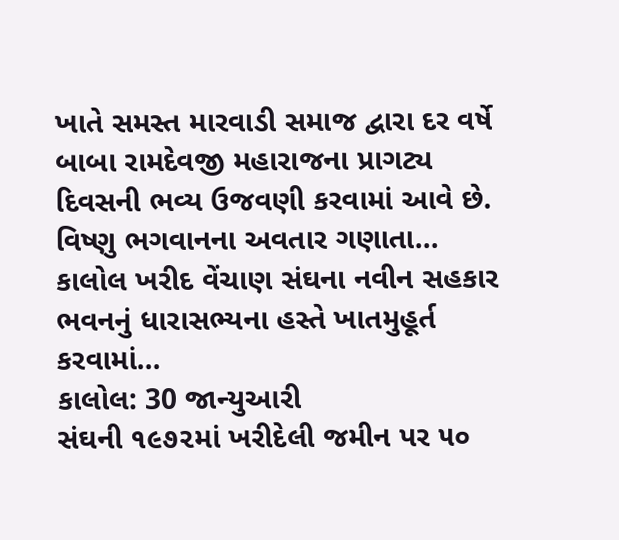ખાતે સમસ્ત મારવાડી સમાજ દ્વારા દર વર્ષે બાબા રામદેવજી મહારાજના પ્રાગટ્ય દિવસની ભવ્ય ઉજવણી કરવામાં આવે છે. વિષ્ણુ ભગવાનના અવતાર ગણાતા...
કાલોલ ખરીદ વેંચાણ સંઘના નવીન સહકાર ભવનનું ધારાસભ્યના હસ્તે ખાતમુહૂર્ત કરવામાં...
કાલોલ: 30 જાન્યુઆરી
સંઘની ૧૯૭૨માં ખરીદેલી જમીન પર ૫૦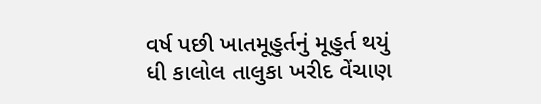વર્ષ પછી ખાતમૂહુર્તનું મૂહુર્ત થયું
ધી કાલોલ તાલુકા ખરીદ વેંચાણ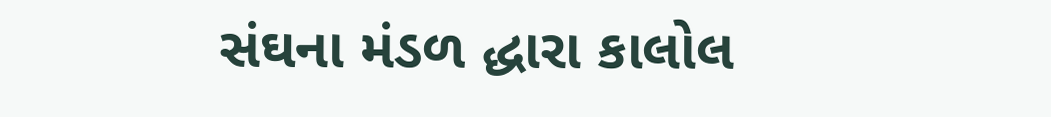સંઘના મંડળ દ્ધારા કાલોલ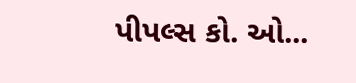પીપલ્સ કો. ઓ...